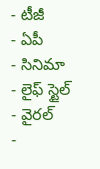- టీజీ
- ఏపీ
- సినిమా
- లైఫ్ స్టైల్
- వైరల్
-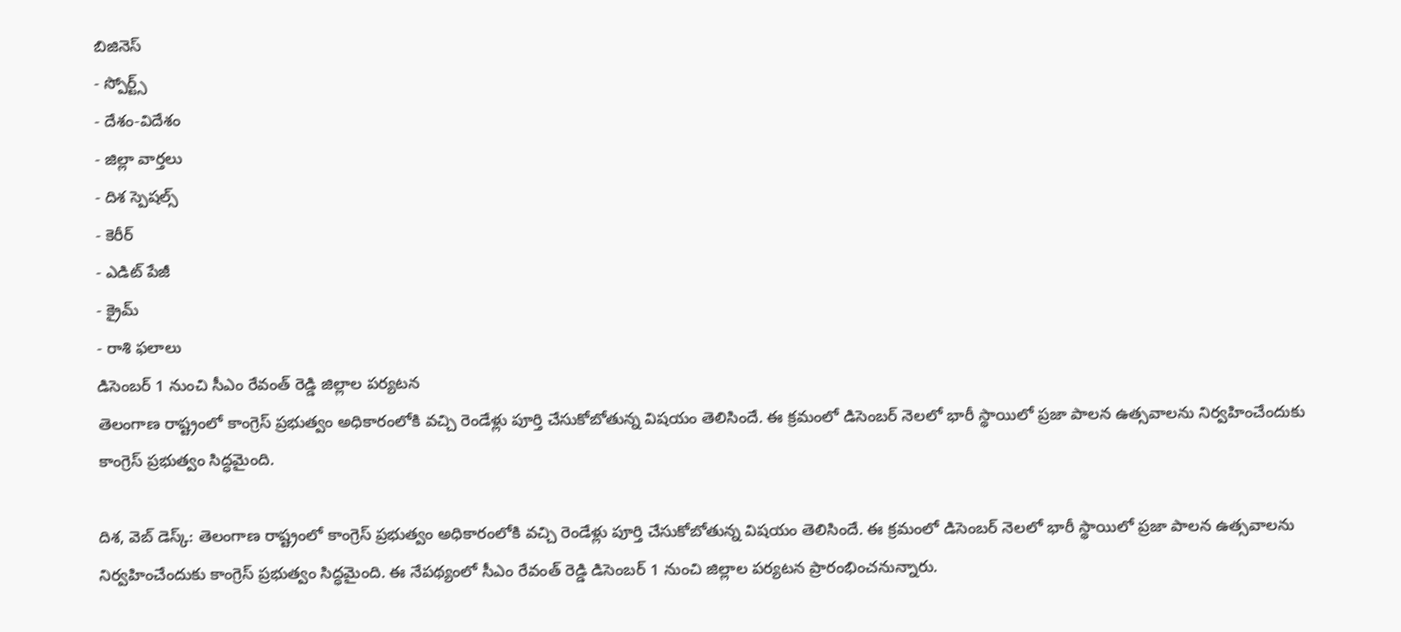బిజినెస్
- స్పోర్ట్స్
- దేశం-విదేశం
- జిల్లా వార్తలు
- దిశ స్పెషల్స్
- కెరీర్
- ఎడిట్ పేజీ
- క్రైమ్
- రాశి ఫలాలు
డిసెంబర్ 1 నుంచి సీఎం రేవంత్ రెడ్డి జిల్లాల పర్యటన
తెలంగాణ రాష్ట్రంలో కాంగ్రెస్ ప్రభుత్వం అధికారంలోకి వచ్చి రెండేళ్లు పూర్తి చేసుకోబోతున్న విషయం తెలిసిందే. ఈ క్రమంలో డిసెంబర్ నెలలో భారీ స్థాయిలో ప్రజా పాలన ఉత్సవాలను నిర్వహించేందుకు కాంగ్రెస్ ప్రభుత్వం సిద్ధమైంది.

దిశ, వెబ్ డెస్క్: తెలంగాణ రాష్ట్రంలో కాంగ్రెస్ ప్రభుత్వం అధికారంలోకి వచ్చి రెండేళ్లు పూర్తి చేసుకోబోతున్న విషయం తెలిసిందే. ఈ క్రమంలో డిసెంబర్ నెలలో భారీ స్థాయిలో ప్రజా పాలన ఉత్సవాలను నిర్వహించేందుకు కాంగ్రెస్ ప్రభుత్వం సిద్ధమైంది. ఈ నేపథ్యంలో సీఎం రేవంత్ రెడ్డి డిసెంబర్ 1 నుంచి జిల్లాల పర్యటన ప్రారంభించనున్నారు.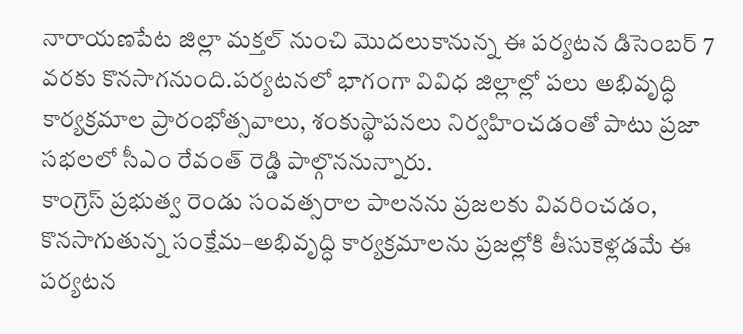నారాయణపేట జిల్లా మక్తల్ నుంచి మొదలుకానున్న ఈ పర్యటన డిసెంబర్ 7 వరకు కొనసాగనుంది.పర్యటనలో భాగంగా వివిధ జిల్లాల్లో పలు అభివృద్ధి కార్యక్రమాల ప్రారంభోత్సవాలు, శంకుస్థాపనలు నిర్వహించడంతో పాటు ప్రజా సభలలో సీఎం రేవంత్ రెడ్డి పాల్గొననున్నారు.
కాంగ్రెస్ ప్రభుత్వ రెండు సంవత్సరాల పాలనను ప్రజలకు వివరించడం, కొనసాగుతున్న సంక్షేమ–అభివృద్ధి కార్యక్రమాలను ప్రజల్లోకి తీసుకెళ్లడమే ఈ పర్యటన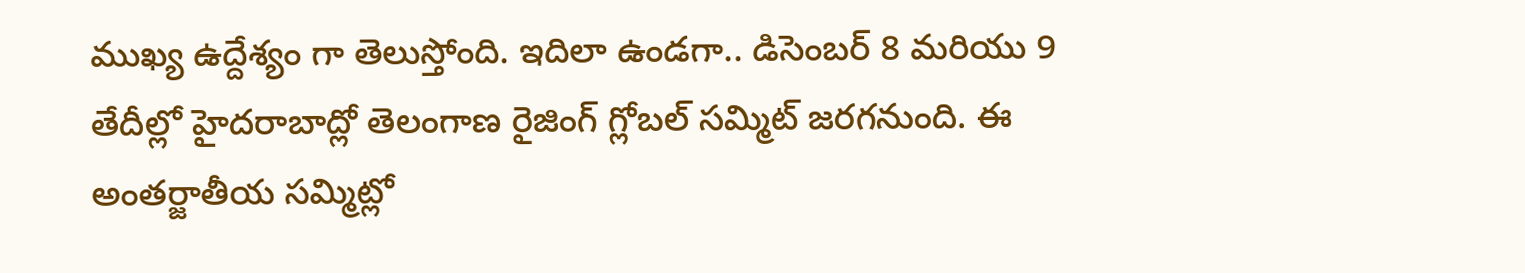ముఖ్య ఉద్దేశ్యం గా తెలుస్తోంది. ఇదిలా ఉండగా.. డిసెంబర్ 8 మరియు 9 తేదీల్లో హైదరాబాద్లో తెలంగాణ రైజింగ్ గ్లోబల్ సమ్మిట్ జరగనుంది. ఈ అంతర్జాతీయ సమ్మిట్లో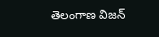తెలంగాణ విజన్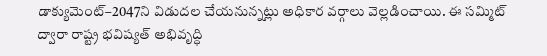డాక్యుమెంట్–2047ని విడుదల చేయనున్నట్లు అధికార వర్గాలు వెల్లడించాయి. ఈ సమ్మిట్ ద్వారా రాష్ట్ర భవిష్యత్ అభివృద్ధి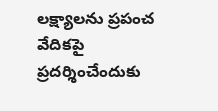లక్ష్యాలను ప్రపంచ వేదికపై ప్రదర్శించేందుకు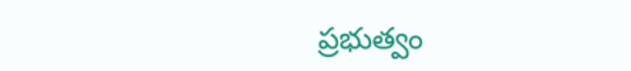ప్రభుత్వం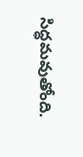సిద్ధమవుతోంది.